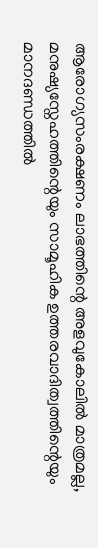ആരോഗ്യസംരക്ഷണം ലാഭത്തിന്റെ അളവുകോലിൽ മാത്രമല്ല, മനുഷ്യസ്നേഹത്തിന്റെയും സാമൂഹിക ഉത്തരവാദിത്വത്തിന്റെയും മാനദണ്ഡത്തിൽ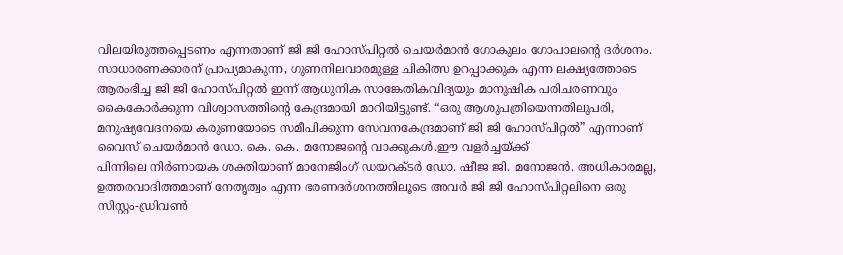വിലയിരുത്തപ്പെടണം എന്നതാണ് ജി ജി ഹോസ്പിറ്റൽ ചെയർമാൻ ഗോകുലം ഗോപാലന്റെ ദർശനം. സാധാരണക്കാരന് പ്രാപ്യമാകുന്ന, ഗുണനിലവാരമുള്ള ചികിത്സ ഉറപ്പാക്കുക എന്ന ലക്ഷ്യത്തോടെ ആരംഭിച്ച ജി ജി ഹോസ്പിറ്റൽ ഇന്ന് ആധുനിക സാങ്കേതികവിദ്യയും മാനുഷിക പരിചരണവും കൈകോർക്കുന്ന വിശ്വാസത്തിന്റെ കേന്ദ്രമായി മാറിയിട്ടുണ്ട്. “ഒരു ആശുപത്രിയെന്നതിലുപരി, മനുഷ്യവേദനയെ കരുണയോടെ സമീപിക്കുന്ന സേവനകേന്ദ്രമാണ് ജി ജി ഹോസ്പിറ്റൽ” എന്നാണ് വൈസ് ചെയർമാൻ ഡോ. കെ. കെ. മനോജന്റെ വാക്കുകൾ.ഈ വളർച്ചയ്ക്ക്
പിന്നിലെ നിർണായക ശക്തിയാണ് മാനേജിംഗ് ഡയറക്ടർ ഡോ. ഷീജ ജി. മനോജൻ. അധികാരമല്ല, ഉത്തരവാദിത്തമാണ് നേതൃത്വം എന്ന ഭരണദർശനത്തിലൂടെ അവർ ജി ജി ഹോസ്പിറ്റലിനെ ഒരു സിസ്റ്റം-ഡ്രിവൺ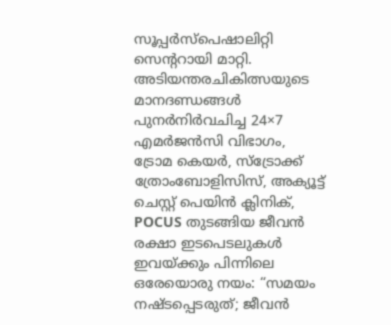സൂപ്പർസ്പെഷാലിറ്റി സെന്ററായി മാറ്റി. അടിയന്തരചികിത്സയുടെ മാനദണ്ഡങ്ങൾ പുനർനിർവചിച്ച 24×7 എമർജൻസി വിഭാഗം, ട്രോമ കെയർ, സ്ട്രോക്ക് ത്രോംബോളിസിസ്, അക്യൂട്ട് ചെസ്റ്റ് പെയിൻ ക്ലിനിക്, POCUS തുടങ്ങിയ ജീവൻ രക്ഷാ ഇടപെടലുകൾ ഇവയ്ക്കും പിന്നിലെ ഒരേയൊരു നയം: “സമയം നഷ്ടപ്പെടരുത്; ജീവൻ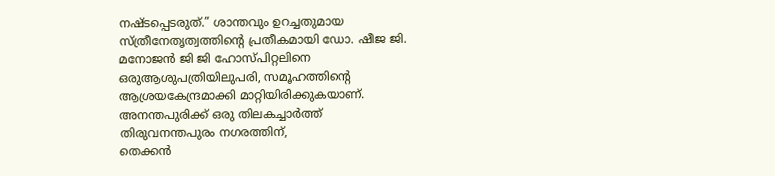നഷ്ടപ്പെടരുത്.” ശാന്തവും ഉറച്ചതുമായ സ്ത്രീനേതൃത്വത്തിന്റെ പ്രതീകമായി ഡോ. ഷീജ ജി. മനോജൻ ജി ജി ഹോസ്പിറ്റലിനെ ഒരുആശുപത്രിയിലുപരി, സമൂഹത്തിന്റെ ആശ്രയകേന്ദ്രമാക്കി മാറ്റിയിരിക്കുകയാണ്.
അനന്തപുരിക്ക് ഒരു തിലകച്ചാർത്ത്
തിരുവനന്തപുരം നഗരത്തിന്,
തെക്കൻ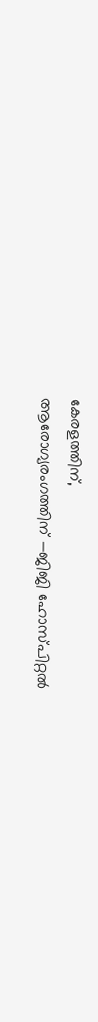കേരളത്തിന്,
ആരോഗ്യരംഗത്തിന് —ജിജി ഹോസ്പിറ്റൽ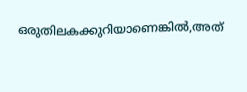ഒരുതിലകക്കുറിയാണെങ്കിൽ,അത്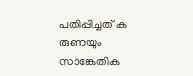പതിപ്പിച്ചത് ക
രുണയും സാങ്കേതിക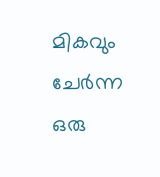മികവും ചേർന്ന ഒരു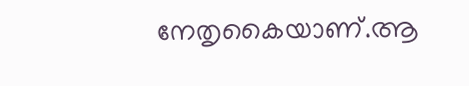നേതൃകൈയാണ്.ആ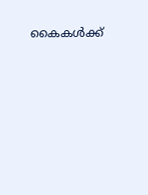കൈകൾക്ക്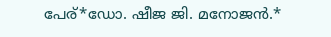പേര്*ഡോ. ഷീജ ജി. മനോജൻ.*